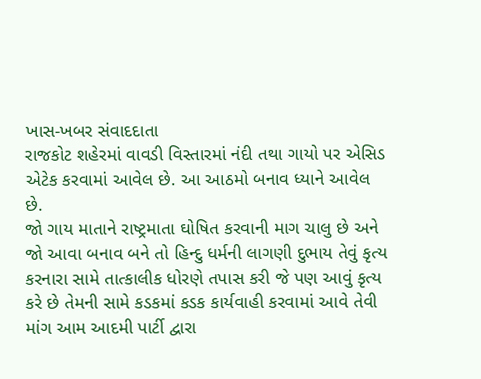ખાસ-ખબર સંવાદદાતા
રાજકોટ શહેરમાં વાવડી વિસ્તારમાં નંદી તથા ગાયો પર એસિડ એટેક કરવામાં આવેલ છે. આ આઠમો બનાવ ધ્યાને આવેલ છે.
જો ગાય માતાને રાષ્ટ્રમાતા ઘોષિત કરવાની માગ ચાલુ છે અને જો આવા બનાવ બને તો હિન્દુ ધર્મની લાગણી દુભાય તેવું કૃત્ય કરનારા સામે તાત્કાલીક ધોરણે તપાસ કરી જે પણ આવું કૃત્ય કરે છે તેમની સામે કડકમાં કડક કાર્યવાહી કરવામાં આવે તેવી માંગ આમ આદમી પાર્ટી દ્વારા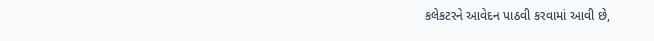કલેકટરને આવેદન પાઠવી કરવામાં આવી છે,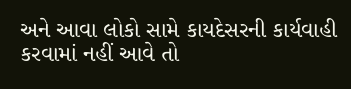અને આવા લોકો સામે કાયદેસરની કાર્યવાહી કરવામાં નહીં આવે તો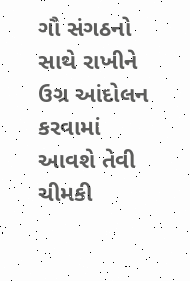ગૌ સંગઠનો સાથે રાખીને ઉગ્ર આંદોલન કરવામાં આવશે તેવી ચીમકી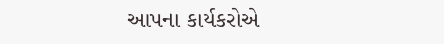આપના કાર્યકરોએ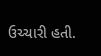ઉચ્ચારી હતી.